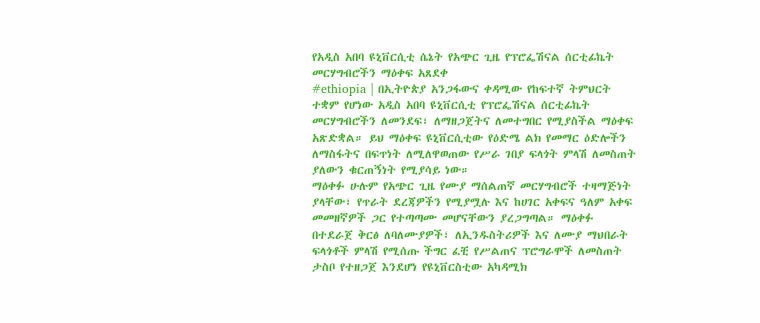የአዲስ አበባ ዩኒቨርሲቲ ሴኔት የአጭር ጊዜ የፕሮፌሽናል ሰርቲፊኬት መርሃግብሮችን ማዕቀፍ አጸደቀ
#ethiopia | በኢትዮጵያ አንጋፋውና ቀዳሚው የከፍተኛ ትምህርት ተቋም የሆነው አዲስ አበባ ዩኒቨርሲቲ የፕሮፌሽናል ሰርቲፊኬት መርሃግብሮችን ለመንደፍ፣ ለማዘጋጀትና ለመተግበር የሚያስችል ማዕቀፍ አጽድቋል። ይህ ማዕቀፍ ዩኒቨርሲቲው የዕድሜ ልክ የመማር ዕድሎችን ለማስፋትና በፍጥነት ለሚለዋወጠው የሥራ ገበያ ፍላጎት ምላሽ ለመስጠት ያለውን ቁርጠኝነት የሚያሳይ ነው።
ማዕቀፉ ሁሉም የአጭር ጊዜ የሙያ ማሰልጠኛ መርሃግብሮች ተዛማጅነት ያላቸው፣ የጥራት ደረጃዎችን የሚያሟሉ እና ከሀገር አቀፍና ዓለም አቀፍ መመዘኛዎች ጋር የተጣጣሙ መሆናቸውን ያረጋግጣል። ማዕቀፉ በተደራጀ ቅርፅ ለባለሙያዎች፣ ለኢንዱስትሪዎች እና ለሙያ ማህበራት ፍላጎቶች ምላሽ የሚሰጡ ችግር ፈቺ የሥልጠና ፕሮግራሞች ለመስጠት ታስቦ የተዘጋጀ እንደሆነ የዩኒቨርስቲው አካዳሚክ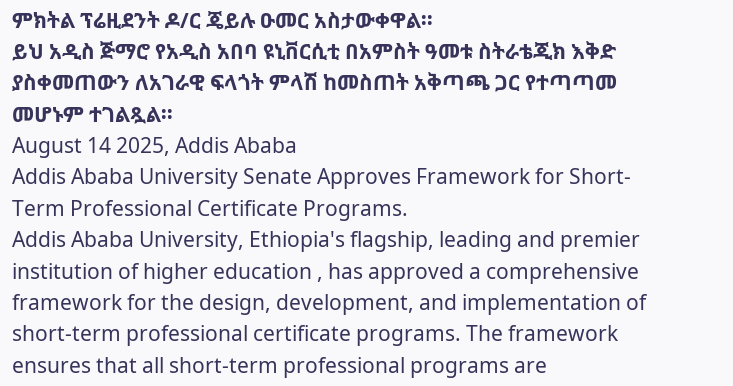ምክትል ፕሬዚደንት ዶ/ር ጄይሉ ዑመር አስታውቀዋል፡፡
ይህ አዲስ ጅማሮ የአዲስ አበባ ዩኒቨርሲቲ በአምስት ዓመቱ ስትራቴጂክ እቅድ ያስቀመጠውን ለአገራዊ ፍላጎት ምላሽ ከመስጠት አቅጣጫ ጋር የተጣጣመ መሆኑም ተገልጿል፡፡
August 14 2025, Addis Ababa
Addis Ababa University Senate Approves Framework for Short-Term Professional Certificate Programs.
Addis Ababa University, Ethiopia's flagship, leading and premier institution of higher education , has approved a comprehensive framework for the design, development, and implementation of short-term professional certificate programs. The framework ensures that all short-term professional programs are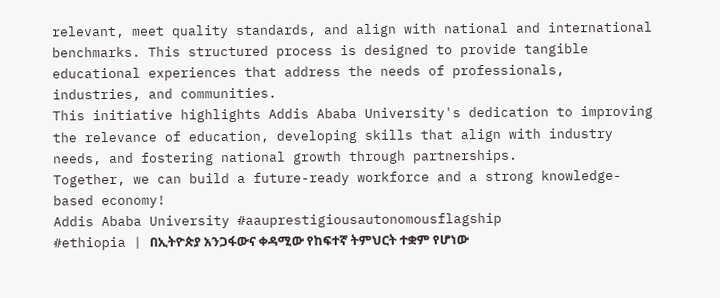relevant, meet quality standards, and align with national and international benchmarks. This structured process is designed to provide tangible educational experiences that address the needs of professionals, industries, and communities.
This initiative highlights Addis Ababa University's dedication to improving the relevance of education, developing skills that align with industry needs, and fostering national growth through partnerships.
Together, we can build a future-ready workforce and a strong knowledge-based economy!
Addis Ababa University #aauprestigiousautonomousflagship
#ethiopia | በኢትዮጵያ አንጋፋውና ቀዳሚው የከፍተኛ ትምህርት ተቋም የሆነው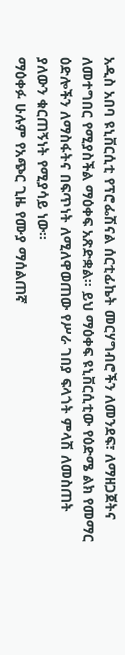አዲስ አበባ ዩኒቨርሲቲ የፕሮፌሽናል ሰርቲፊኬት መርሃግብሮችን ለመንደፍ፣ ለማዘጋጀትና ለመተግበር የሚያስችል ማዕቀፍ አጽድቋል። ይህ ማዕቀፍ ዩኒቨርሲቲው የዕድሜ ልክ የመማር ዕድሎችን ለማስፋትና በፍጥነት ለሚለዋወጠው የሥራ ገበያ ፍላጎት ምላሽ ለመስጠት ያለውን ቁርጠኝነት የሚያሳይ ነው።
ማዕቀፉ ሁሉም የአጭር ጊዜ የሙያ ማሰልጠኛ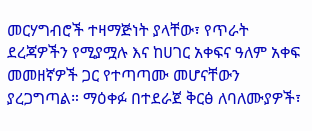መርሃግብሮች ተዛማጅነት ያላቸው፣ የጥራት ደረጃዎችን የሚያሟሉ እና ከሀገር አቀፍና ዓለም አቀፍ መመዘኛዎች ጋር የተጣጣሙ መሆናቸውን ያረጋግጣል። ማዕቀፉ በተደራጀ ቅርፅ ለባለሙያዎች፣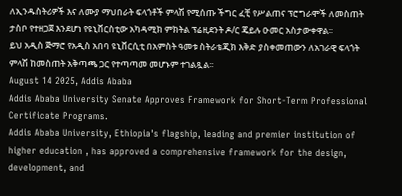ለኢንዱስትሪዎች እና ለሙያ ማህበራት ፍላጎቶች ምላሽ የሚሰጡ ችግር ፈቺ የሥልጠና ፕሮግራሞች ለመስጠት ታስቦ የተዘጋጀ እንደሆነ የዩኒቨርስቲው አካዳሚክ ምክትል ፕሬዚደንት ዶ/ር ጄይሉ ዑመር አስታውቀዋል፡፡
ይህ አዲስ ጅማሮ የአዲስ አበባ ዩኒቨርሲቲ በአምስት ዓመቱ ስትራቴጂክ እቅድ ያስቀመጠውን ለአገራዊ ፍላጎት ምላሽ ከመስጠት አቅጣጫ ጋር የተጣጣመ መሆኑም ተገልጿል፡፡
August 14 2025, Addis Ababa
Addis Ababa University Senate Approves Framework for Short-Term Professional Certificate Programs.
Addis Ababa University, Ethiopia's flagship, leading and premier institution of higher education , has approved a comprehensive framework for the design, development, and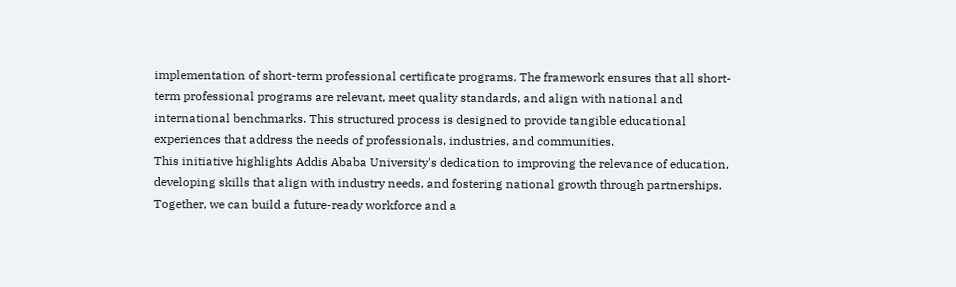implementation of short-term professional certificate programs. The framework ensures that all short-term professional programs are relevant, meet quality standards, and align with national and international benchmarks. This structured process is designed to provide tangible educational experiences that address the needs of professionals, industries, and communities.
This initiative highlights Addis Ababa University's dedication to improving the relevance of education, developing skills that align with industry needs, and fostering national growth through partnerships.
Together, we can build a future-ready workforce and a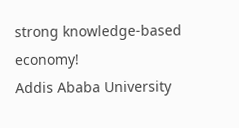strong knowledge-based economy!
Addis Ababa University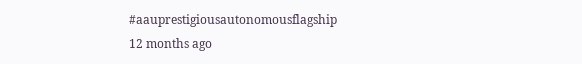#aauprestigiousautonomousflagship
12 months ago